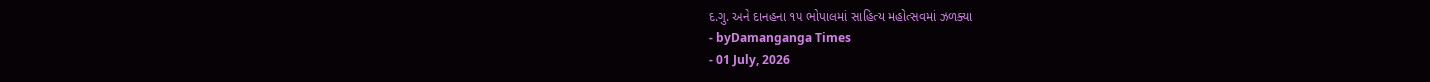દ.ગુ. અને દાનહના ૧૫ ભોપાલમાં સાહિત્ય મહોત્સવમાં ઝળક્યા
- byDamanganga Times
- 01 July, 2026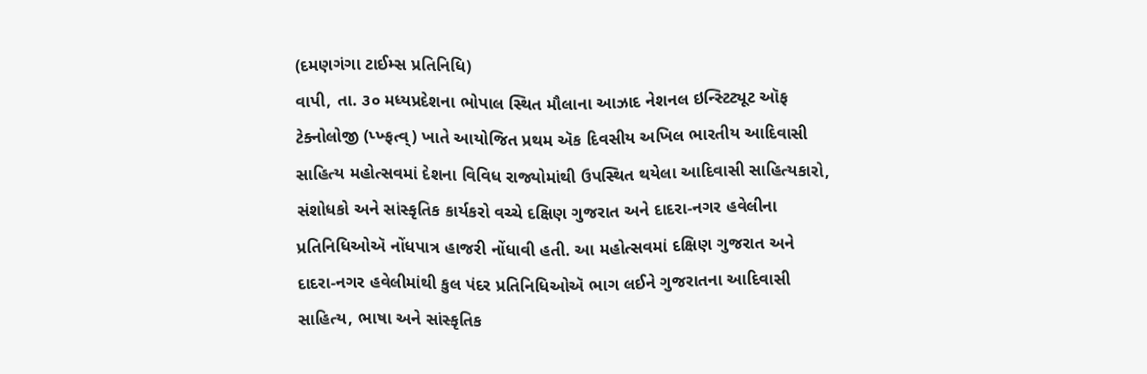(દમણગંગા ટાઈમ્સ પ્રતિનિધિ)
વાપી, તા. ૩૦ મધ્યપ્રદેશના ભોપાલ સ્થિત મૌલાના આઝાદ નેશનલ ઇન્સ્ટિટ્યૂટ ઑફ ટેક્નોલોજી (પ્ખ્ફત્વ્) ખાતે આયોજિત પ્રથમ ઍક દિવસીય અખિલ ભારતીય આદિવાસી સાહિત્ય મહોત્સવમાં દેશના વિવિધ રાજ્યોમાંથી ઉપસ્થિત થયેલા આદિવાસી સાહિત્યકારો, સંશોધકો અને સાંસ્કૃતિક કાર્યકરો વચ્ચે દક્ષિણ ગુજરાત અને દાદરા-નગર હવેલીના પ્રતિનિધિઓઍ નોંધપાત્ર હાજરી નોંધાવી હતી. આ મહોત્સવમાં દક્ષિણ ગુજરાત અને દાદરા-નગર હવેલીમાંથી કુલ પંદર પ્રતિનિધિઓઍ ભાગ લઈને ગુજરાતના આદિવાસી સાહિત્ય, ભાષા અને સાંસ્કૃતિક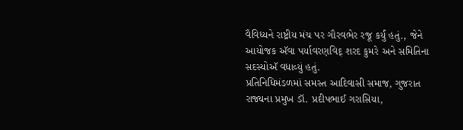વૈવિધ્યને રાષ્ટ્રીય મંચ પર ગૌરવભેર રજૂ કર્યું હતું., જેને આયોજક ઍવા પર્યાવરણવિદ્ શરદ કુમરે અને સમિતિના સદસ્યોઍ વધાવ્યું હતું.
પ્રતિનિધિમંડળમાં સમસ્ત આદિવાસી સમાજ, ગુજરાત રાજ્યના પ્રમુખ ડૉ. પ્રદીપભાઈ ગરાસિયા,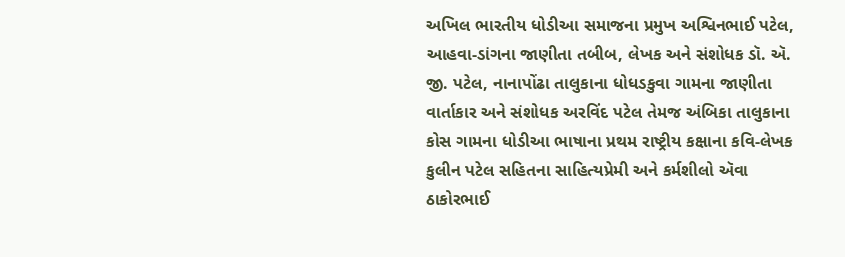અખિલ ભારતીય ધોડીઆ સમાજના પ્રમુખ અશ્વિનભાઈ પટેલ, આહવા-ડાંગના જાણીતા તબીબ, લેખક અને સંશોધક ડૉ. ઍ. જી. પટેલ, નાનાપોંઢા તાલુકાના ધોધડકુવા ગામના જાણીતા વાર્તાકાર અને સંશોધક અરવિંદ પટેલ તેમજ અંબિકા તાલુકાના કોસ ગામના ધોડીઆ ભાષાના પ્રથમ રાષ્ટ્રીય કક્ષાના કવિ-લેખક કુલીન પટેલ સહિતના સાહિત્યપ્રેમી અને કર્મશીલો ઍવા ઠાકોરભાઈ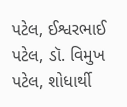પટેલ, ઈશ્વરભાઈ પટેલ, ડૉ. વિમુખ પટેલ, શોધાર્થી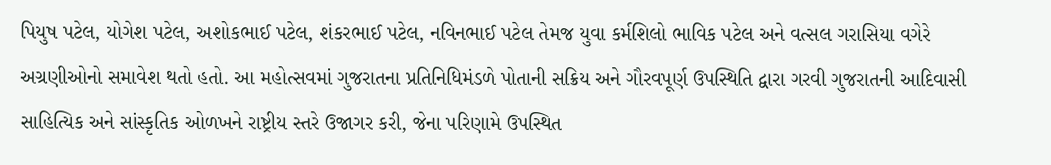પિયુષ પટેલ, યોગેશ પટેલ, અશોકભાઈ પટેલ, શંકરભાઈ પટેલ, નવિનભાઈ પટેલ તેમજ યુવા કર્મશિલો ભાવિક પટેલ અને વત્સલ ગરાસિયા વગેરે અગ્રણીઓનો સમાવેશ થતો હતો. આ મહોત્સવમાં ગુજરાતના પ્રતિનિધિમંડળે પોતાની સક્રિય અને ગૌરવપૂર્ણ ઉપસ્થિતિ દ્વારા ગરવી ગુજરાતની આદિવાસી સાહિત્યિક અને સાંસ્કૃતિક ઓળખને રાષ્ટ્રીય સ્તરે ઉજાગર કરી, જેના પરિણામે ઉપસ્થિત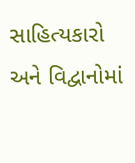સાહિત્યકારો અને વિદ્વાનોમાં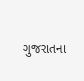ગુજરાતના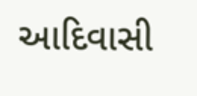આદિવાસી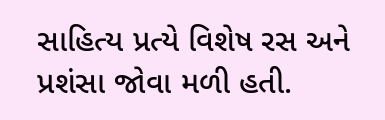સાહિત્ય પ્રત્યે વિશેષ રસ અને પ્રશંસા જોવા મળી હતી.